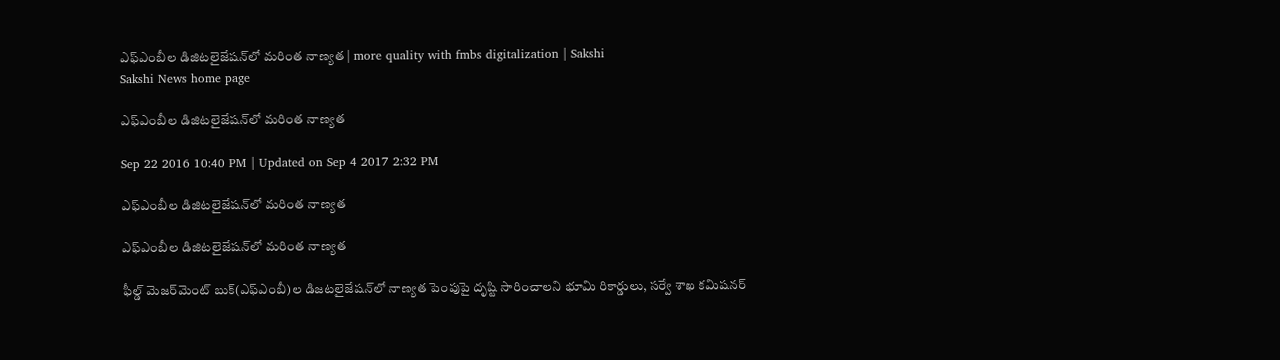ఎఫ్‌ఎంబీల డిజిటలైజేషన్‌లో మరింత నాణ్యత | more quality with fmbs digitalization | Sakshi
Sakshi News home page

ఎఫ్‌ఎంబీల డిజిటలైజేషన్‌లో మరింత నాణ్యత

Sep 22 2016 10:40 PM | Updated on Sep 4 2017 2:32 PM

ఎఫ్‌ఎంబీల డిజిటలైజేషన్‌లో మరింత నాణ్యత

ఎఫ్‌ఎంబీల డిజిటలైజేషన్‌లో మరింత నాణ్యత

ఫీల్డ్‌ మెజర్‌మెంట్‌ బుక్‌(ఎఫ్‌ఎంబీ)ల డిజటలైజేషన్‌లో నాణ్యత పెంపుపై దృష్టి సారించాలని భూమి రికార్డులు, సర్వే శాఖ కమిషనర్‌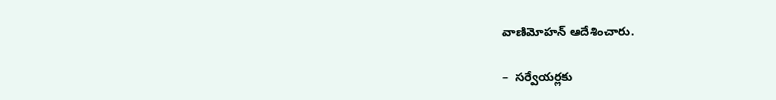వాణిమోహన్‌ ఆదేశించారు.

–  సర్వేయర్లకు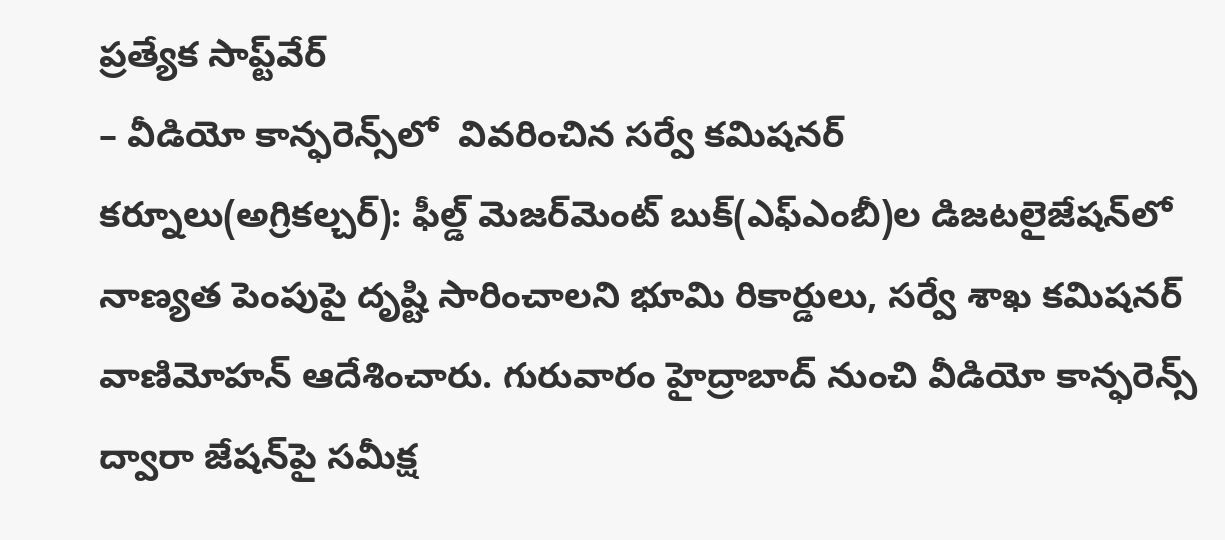ప్రత్యేక సాప్ట్‌వేర్‌
– వీడియో కాన్ఫరెన్స్‌లో  వివరించిన సర్వే కమిషనర్‌
కర్నూలు(అగ్రికల్చర్‌): ఫీల్డ్‌ మెజర్‌మెంట్‌ బుక్‌(ఎఫ్‌ఎంబీ)ల డిజటలైజేషన్‌లో నాణ్యత పెంపుపై దృష్టి సారించాలని భూమి రికార్డులు, సర్వే శాఖ కమిషనర్‌ వాణిమోహన్‌ ఆదేశించారు. గురువారం హైద్రాబాద్‌ నుంచి వీడియో కాన్ఫరెన్స్‌ ద్వారా జేషన్‌పై సమీక్ష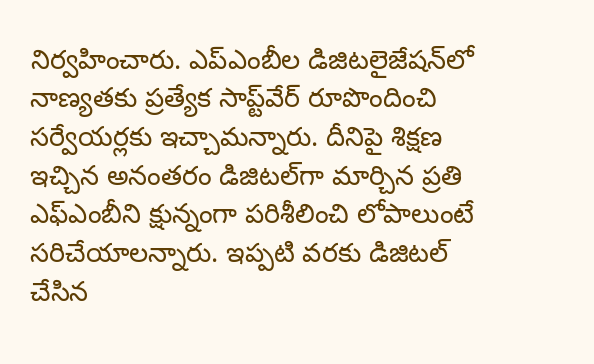నిర్వహించారు. ఎప్‌ఎంబీల డిజిటలైజేషన్‌లో నాణ్యతకు ప్రత్యేక సాప్ట్‌వేర్‌ రూపొందించి సర్వేయర్లకు ఇచ్చామన్నారు. దీనిపై శిక్షణ ఇచ్చిన అనంతరం డిజిటల్‌గా మార్చిన ప్రతి ఎఫ్‌ఎంబీని క్షున్నంగా పరిశీలించి లోపాలుంటే సరిచేయాలన్నారు. ఇప్పటి వరకు డిజిటల్‌ చేసిన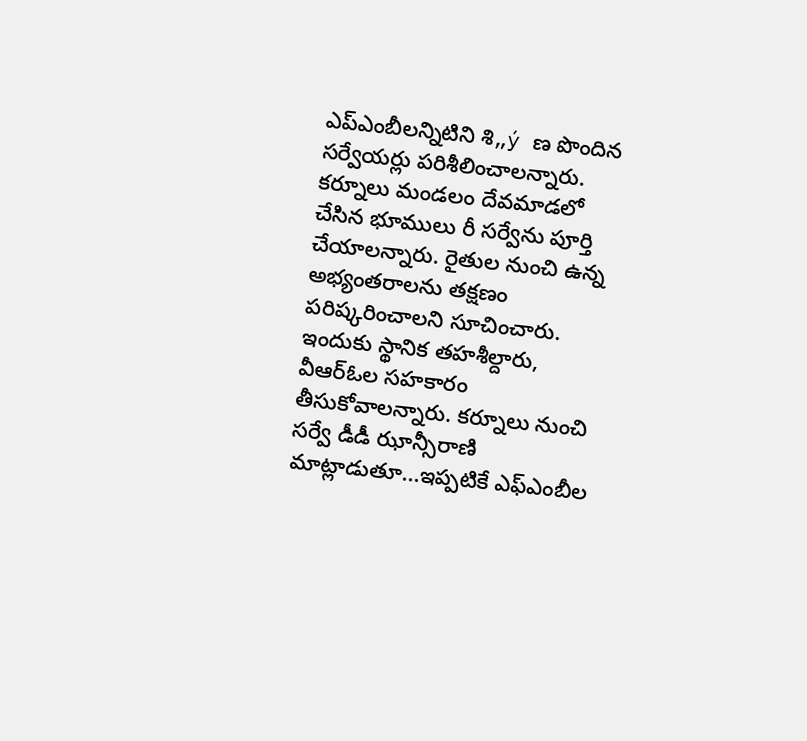ఎప్‌ఎంబీలన్నిటిని శి„ý ణ పొందిన సర్వేయర్లు పరిశీలించాలన్నారు.   కర్నూలు మండలం దేవమాడలో చేసిన భూములు రీ సర్వేను పూర్తి చేయాలన్నారు. రైతుల నుంచి ఉన్న అభ్యంతరాలను తక్షణం పరిష్కరించాలని సూచించారు. ఇందుకు స్థానిక తహశీల్దారు, వీఆర్‌ఓల సహకారం తీసుకోవాలన్నారు. కర్నూలు నుంచి సర్వే డీడీ ఝాన్సీరాణి మాట్లాడుతూ...ఇప్పటికే ఎఫ్‌ఎంబీల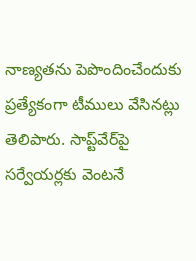నాణ్యతను పెపొందించేందుకు ప్రత్యేకంగా టీములు వేసినట్లు తెలిపారు. సాప్ట్‌వేర్‌పై సర్వేయర్లకు వెంటనే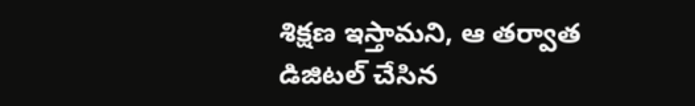శిక్షణ ఇస్తామని, ఆ తర్వాత డిజిటల్‌ చేసిన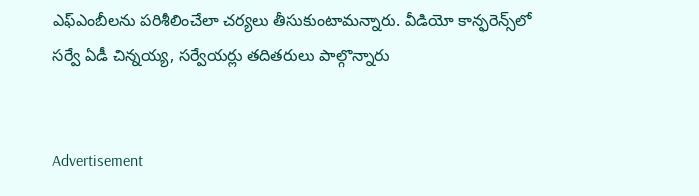ఎఫ్‌ఎంబీలను పరిశీలించేలా చర్యలు తీసుకుంటామన్నారు. వీడియో కాన్ఫరెన్స్‌లో సర్వే ఏడీ చిన్నయ్య, సర్వేయర్లు తదితరులు పాల్గొన్నారు


Advertisement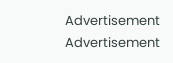Advertisement
Advertisement